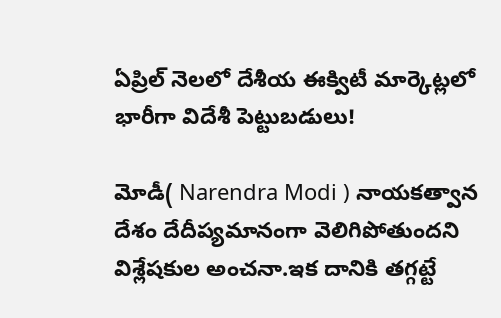ఏప్రిల్‌ నెలలో దేశీయ ఈక్విటీ మార్కెట్లలో భారీగా విదేశీ పెట్టుబడులు!

మోడీ( Narendra Modi ) నాయకత్వాన దేశం దేదీప్యమానంగా వెలిగిపోతుందని విశ్లేషకుల అంచనా.ఇక దానికి తగ్గట్టే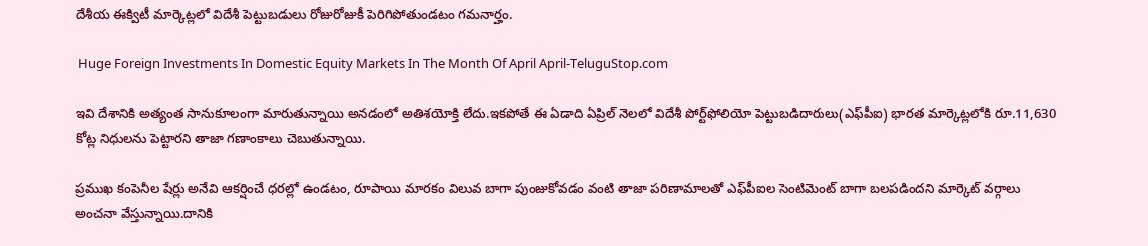దేశీయ ఈక్విటీ మార్కెట్లలో విదేశీ పెట్టుబడులు రోజురోజుకీ పెరిగిపోతుండటం గమనార్హం.

 Huge Foreign Investments In Domestic Equity Markets In The Month Of April April-TeluguStop.com

ఇవి దేశానికి అత్యంత సానుకూలంగా మారుతున్నాయి అనడంలో అతిశయోక్తి లేదు.ఇకపోతే ఈ ఏడాది ఏప్రిల్‌ నెలలో విదేశీ పోర్ట్‌ఫోలియో పెట్టుబడిదారులు(ఎఫ్‌పీఐ) భారత మార్కెట్లలోకి రూ.11,630 కోట్ల నిధులను పెట్టారని తాజా గణాంకాలు చెబుతున్నాయి.

ప్రముఖ కంపెనీల షేర్లు అనేవి ఆకర్షించే ధరల్లో ఉండటం, రూపాయి మారకం విలువ బాగా పుంజుకోవడం వంటి తాజా పరిణామాలతో ఎఫ్‌పీఐల సెంటిమెంట్ బాగా బలపడిందని మార్కెట్ వర్గాలు అంచనా వేస్తున్నాయి.దానికి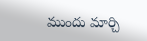ముందు మార్చి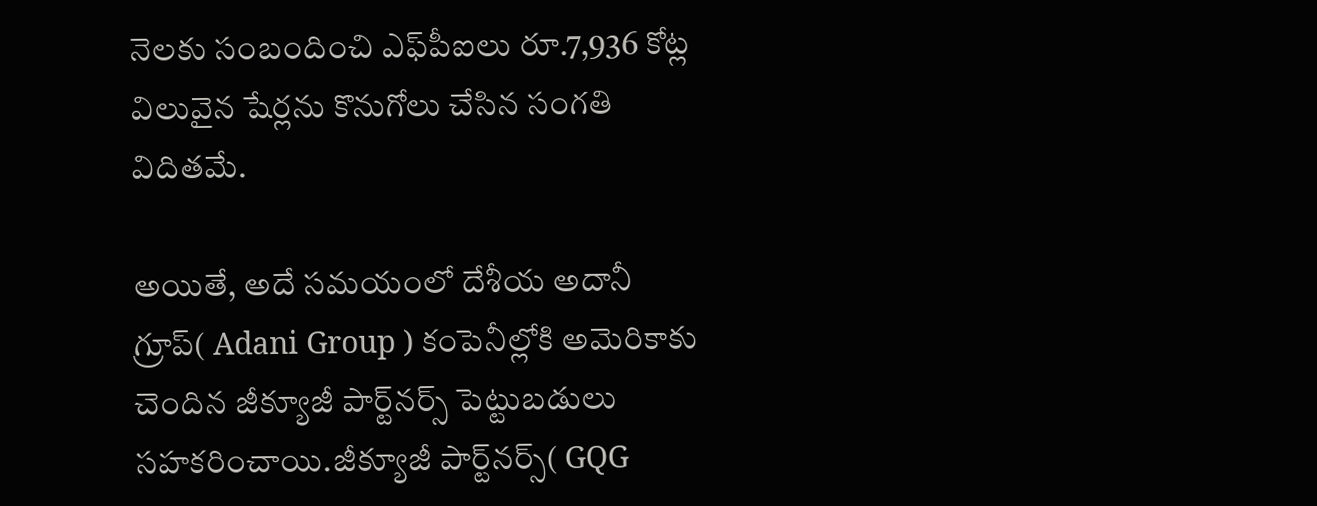నెలకు సంబందించి ఎఫ్‌పీఐలు రూ.7,936 కోట్ల విలువైన షేర్లను కొనుగోలు చేసిన సంగతి విదితమే.

అయితే, అదే సమయంలో దేశీయ అదానీ గ్రూప్( Adani Group ) కంపెనీల్లోకి అమెరికాకు చెందిన జీక్యూజీ పార్ట్‌నర్స్ పెట్టుబడులు సహకరించాయి.జీక్యూజీ పార్ట్‌నర్స్( GQG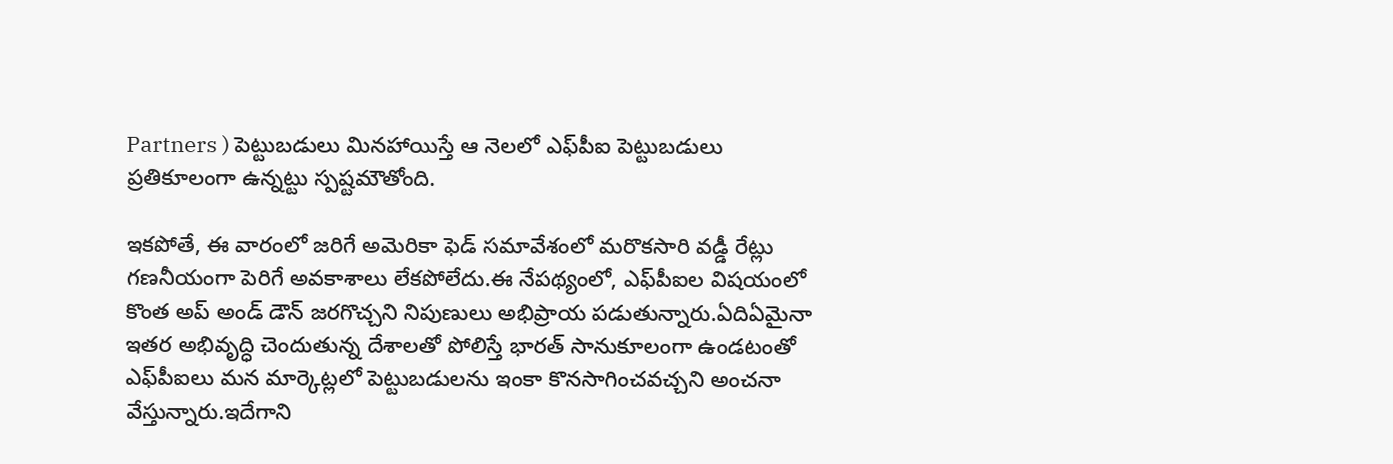Partners ) పెట్టుబడులు మినహాయిస్తే ఆ నెలలో ఎఫ్‌పీఐ పెట్టుబడులు ప్రతికూలంగా ఉన్నట్టు స్పష్టమౌతోంది.

ఇకపోతే, ఈ వారంలో జరిగే అమెరికా ఫెడ్ సమావేశంలో మరొకసారి వడ్డీ రేట్లు గణనీయంగా పెరిగే అవకాశాలు లేకపోలేదు.ఈ నేపథ్యంలో, ఎఫ్‌పీఐల విషయంలో కొంత అప్ అండ్ డౌన్ జరగొచ్చని నిపుణులు అభిప్రాయ పడుతున్నారు.ఏదిఏమైనా ఇతర అభివృద్ధి చెందుతున్న దేశాలతో పోలిస్తే భారత్ సానుకూలంగా ఉండటంతో ఎఫ్‌పీఐలు మన మార్కెట్లలో పెట్టుబడులను ఇంకా కొనసాగించవచ్చని అంచనా వేస్తున్నారు.ఇదేగాని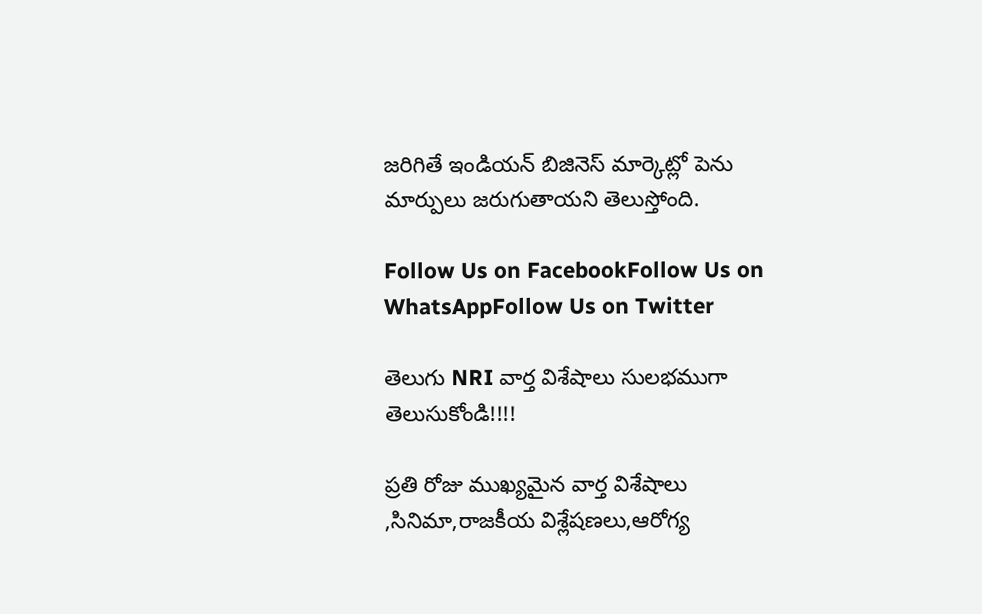జరిగితే ఇండియన్ బిజినెస్ మార్కెట్లో పెను మార్పులు జరుగుతాయని తెలుస్తోంది.

Follow Us on FacebookFollow Us on WhatsAppFollow Us on Twitter

తెలుగు NRI వార్త విశేషాలు సులభముగా తెలుసుకోండి!!!!

ప్రతి రోజు ముఖ్యమైన వార్త విశేషాలు ,సినిమా,రాజకీయ విశ్లేషణలు,ఆరోగ్య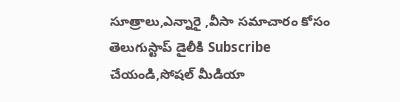సూత్రాలు,ఎన్నారై ,వీసా సమాచారం కోసం తెలుగుస్టాప్ డైలీకి Subscribe చేయండి,సోషల్ మీడియా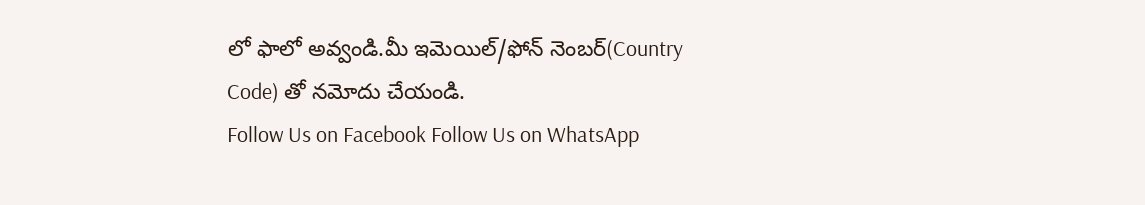లో ఫాలో అవ్వండి.మీ ఇమెయిల్/ఫోన్ నెంబర్(Country Code) తో నమోదు చేయండి.
Follow Us on Facebook Follow Us on WhatsApp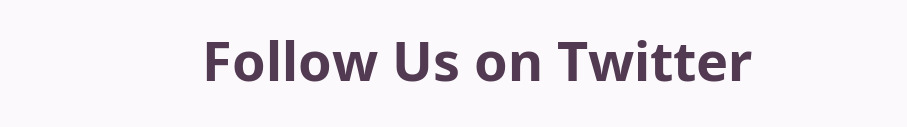Follow Us on Twitter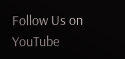Follow Us on YouTube